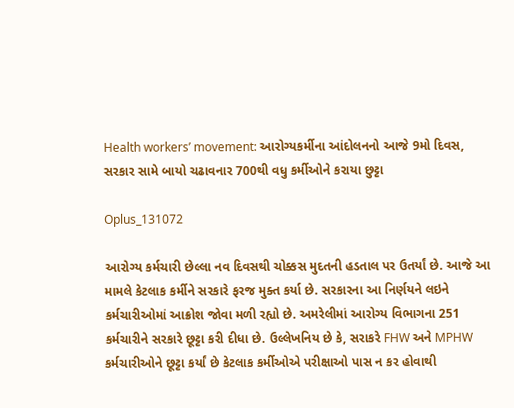Health workers’ movement: આરોગ્યકર્મીના આંદોલનનો આજે 9મો દિવસ, સરકાર સામે બાયો ચઢાવનાર 700થી વધુ કર્મીઓને કરાયા છુટ્ટા

Oplus_131072

આરોગ્ય કર્મચારી છેલ્લા નવ દિવસથી ચોક્કસ મુદતની હડતાલ પર ઉતર્યાં છે. આજે આ મામલે કેટલાક કર્મીને સરકારે ફરજ મુક્ત કર્યા છે. સરકારના આ નિર્ણયને લઇને કર્મચારીઓમાં આક્રોશ જોવા મળી રહ્યો છે. અમરેલીમાં આરોગ્ય વિભાગના 251 કર્મચારીને સરકારે છૂટ્ટા કરી દીધા છે. ઉલ્લેખનિય છે કે, સરાકરે FHW અને MPHW કર્મચારીઓને છૂટ્ટા કર્યાં છે કેટલાક કર્મીઓએ પરીક્ષાઓ પાસ ન કર હોવાથી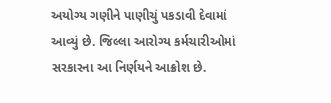અયોગ્ય ગણીને પાણીચું પકડાવી દેવામાં આવ્યું છે. જિલ્લા આરોગ્ય કર્મચારીઓમાં સરકારના આ નિર્ણયને આક્રોશ છે.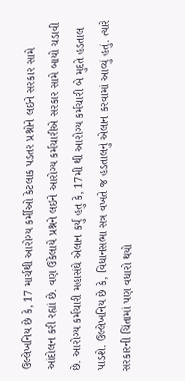ઉલ્લેખનિય છે કે, 17 માર્ચથી આરોગ્ય કર્મીઓ કેટલાક પડતર પ્રશ્નોને લઇને સરકાર સામે આંદોલન કરી રહ્યાં છે. વણ ઉકેલાયે પ્રશ્નને લઇને આરોગ્ય કર્મચારીએ સરકાર સામે બાયો ચડાવી છે. આરોગ્ય કર્મચારી મહાસંઘે એલાન કર્યું હતુ કે, 17મી થી આરોગ્ય કર્મચારી બે મુદતે હડતાલ પાડશે. ઉલ્લેખનિય છે કે, વિધાનસભા સત્ર વખતે જ હડતાલનું એલાન કરવામાં આવ્યું હતું. ત્યારે સરકારની ચિંતામાં પણ વધારો થયો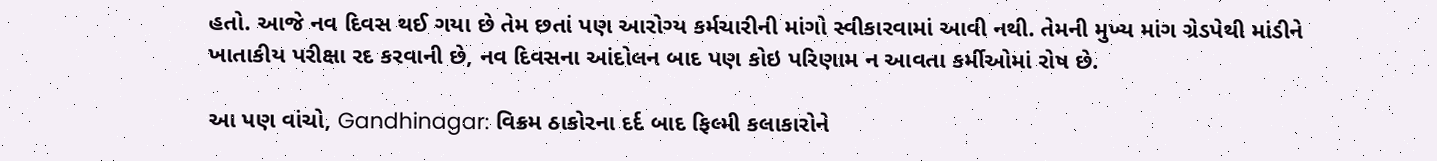હતો. આજે નવ દિવસ થઈ ગયા છે તેમ છતાં પણ આરોગ્ય કર્મચારીની માંગો સ્વીકારવામાં આવી નથી. તેમની મુખ્ય માંગ ગ્રેડપેથી માંડીને ખાતાકીય પરીક્ષા રદ કરવાની છે, નવ દિવસના આંદોલન બાદ પણ કોઇ પરિણામ ન આવતા કર્મીઓમાં રોષ છે.

આ પણ વાંચો, Gandhinagar: વિક્રમ ઠાકોરના દર્દ બાદ ફિલ્મી કલાકારોને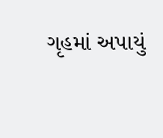ગૃહમાં અપાયું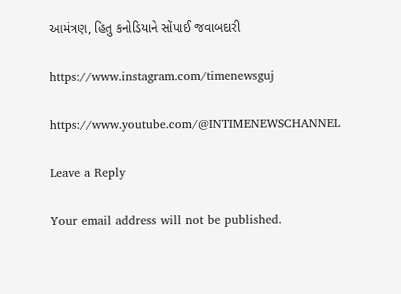આમંત્રણ, હિતુ કનોડિયાને સોંપાઈ જવાબદારી

https://www.instagram.com/timenewsguj

https://www.youtube.com/@INTIMENEWSCHANNEL

Leave a Reply

Your email address will not be published.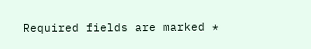Required fields are marked *